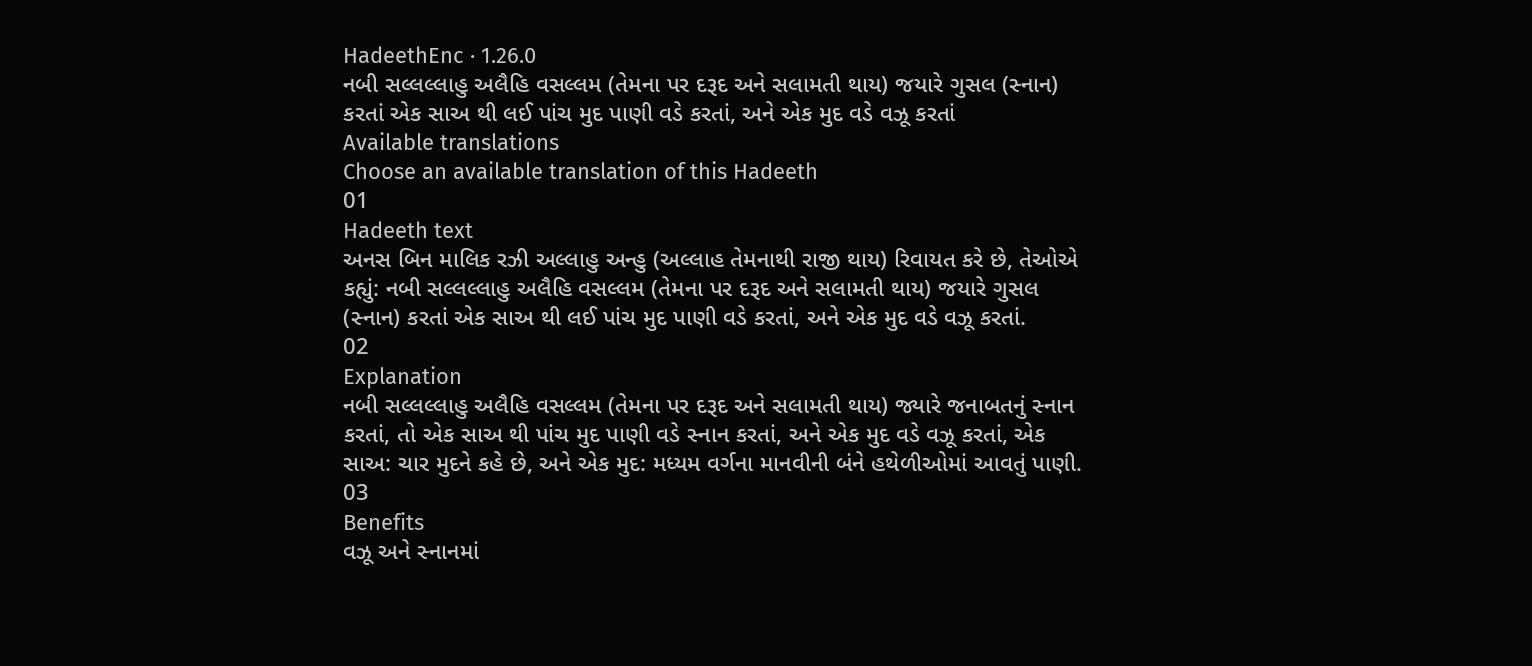HadeethEnc · 1.26.0
નબી સલ્લલ્લાહુ અલૈહિ વસલ્લમ (તેમના પર દરૂદ અને સલામતી થાય) જયારે ગુસલ (સ્નાન) કરતાં એક સાઅ થી લઈ પાંચ મુદ પાણી વડે કરતાં, અને એક મુદ વડે વઝૂ કરતાં
Available translations
Choose an available translation of this Hadeeth
01
Hadeeth text
અનસ બિન માલિક રઝી અલ્લાહુ અન્હુ (અલ્લાહ તેમનાથી રાજી થાય) રિવાયત કરે છે, તેઓએ કહ્યું: નબી સલ્લલ્લાહુ અલૈહિ વસલ્લમ (તેમના પર દરૂદ અને સલામતી થાય) જયારે ગુસલ (સ્નાન) કરતાં એક સાઅ થી લઈ પાંચ મુદ પાણી વડે કરતાં, અને એક મુદ વડે વઝૂ કરતાં.
02
Explanation
નબી સલ્લલ્લાહુ અલૈહિ વસલ્લમ (તેમના પર દરૂદ અને સલામતી થાય) જ્યારે જનાબતનું સ્નાન કરતાં, તો એક સાઅ થી પાંચ મુદ પાણી વડે સ્નાન કરતાં, અને એક મુદ વડે વઝૂ કરતાં, એક સાઅ: ચાર મુદને કહે છે, અને એક મુદ: મધ્યમ વર્ગના માનવીની બંને હથેળીઓમાં આવતું પાણી.
03
Benefits
વઝૂ અને સ્નાનમાં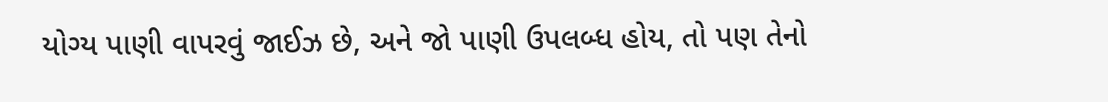યોગ્ય પાણી વાપરવું જાઈઝ છે, અને જો પાણી ઉપલબ્ધ હોય, તો પણ તેનો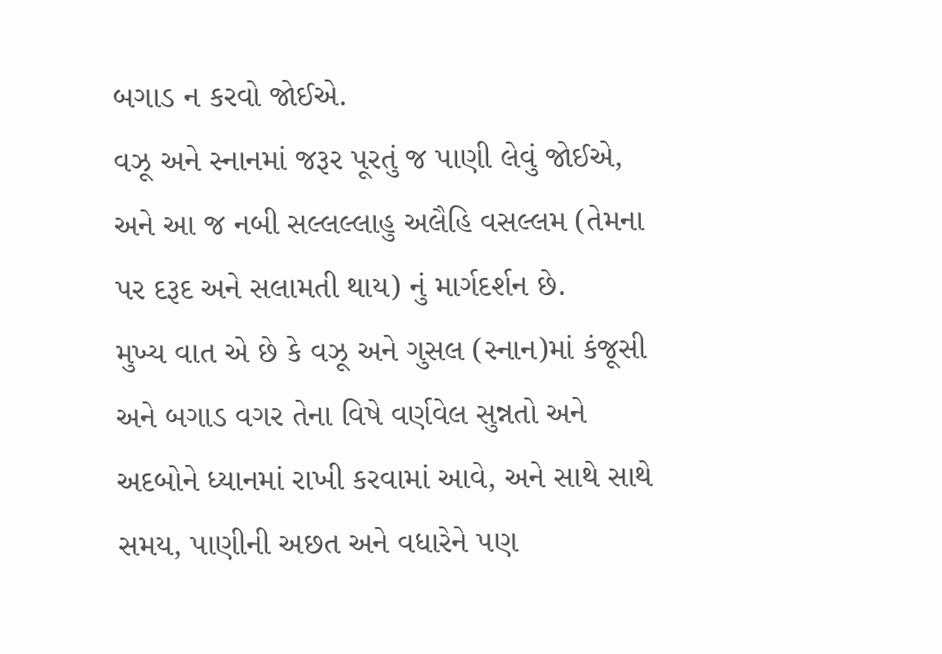બગાડ ન કરવો જોઈએ.
વઝૂ અને સ્નાનમાં જરૂર પૂરતું જ પાણી લેવું જોઈએ, અને આ જ નબી સલ્લલ્લાહુ અલૈહિ વસલ્લમ (તેમના પર દરૂદ અને સલામતી થાય) નું માર્ગદર્શન છે.
મુખ્ય વાત એ છે કે વઝૂ અને ગુસલ (સ્નાન)માં કંજૂસી અને બગાડ વગર તેના વિષે વર્ણવેલ સુન્નતો અને અદબોને ધ્યાનમાં રાખી કરવામાં આવે, અને સાથે સાથે સમય, પાણીની અછત અને વધારેને પણ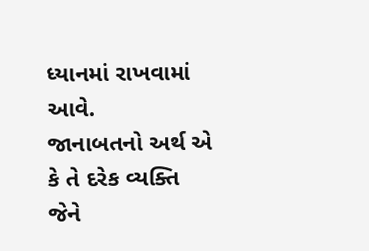ધ્યાનમાં રાખવામાં આવે.
જાનાબતનો અર્થ એ કે તે દરેક વ્યક્તિ જેને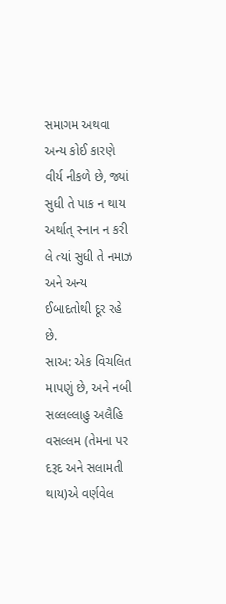સમાગમ અથવા અન્ય કોઈ કારણે વીર્ય નીકળે છે, જ્યાં સુધી તે પાક ન થાય અર્થાત્ સ્નાન ન કરી લે ત્યાં સુધી તે નમાઝ અને અન્ય ઈબાદતોથી દૂર રહે છે.
સાઅ: એક વિચલિત માપણું છે, અને નબી સલ્લલ્લાહુ અલૈહિ વસલ્લમ (તેમના પર દરૂદ અને સલામતી થાય)એ વર્ણવેલ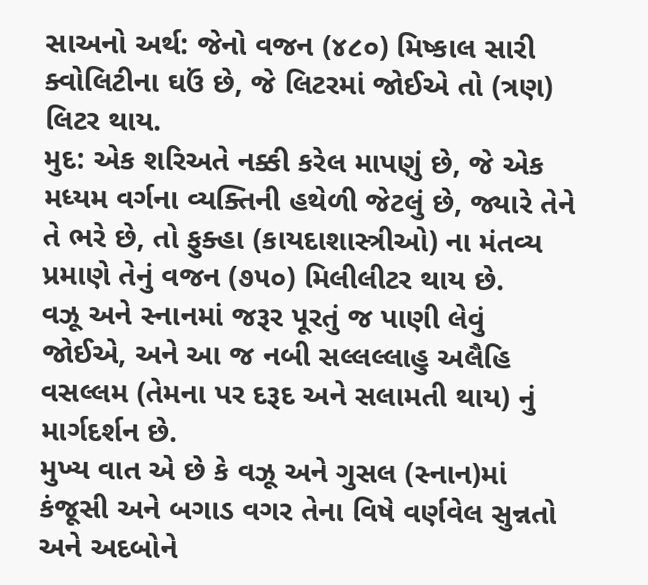સાઅનો અર્થ: જેનો વજન (૪૮૦) મિષ્કાલ સારી ક્વોલિટીના ઘઉં છે, જે લિટરમાં જોઈએ તો (ત્રણ) લિટર થાય.
મુદ: એક શરિઅતે નક્કી કરેલ માપણું છે, જે એક મધ્યમ વર્ગના વ્યક્તિની હથેળી જેટલું છે, જ્યારે તેને તે ભરે છે, તો ફુક્હા (કાયદાશાસ્ત્રીઓ) ના મંતવ્ય પ્રમાણે તેનું વજન (૭૫૦) મિલીલીટર થાય છે.
વઝૂ અને સ્નાનમાં જરૂર પૂરતું જ પાણી લેવું જોઈએ, અને આ જ નબી સલ્લલ્લાહુ અલૈહિ વસલ્લમ (તેમના પર દરૂદ અને સલામતી થાય) નું માર્ગદર્શન છે.
મુખ્ય વાત એ છે કે વઝૂ અને ગુસલ (સ્નાન)માં કંજૂસી અને બગાડ વગર તેના વિષે વર્ણવેલ સુન્નતો અને અદબોને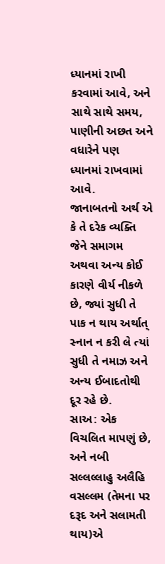ધ્યાનમાં રાખી કરવામાં આવે, અને સાથે સાથે સમય, પાણીની અછત અને વધારેને પણ ધ્યાનમાં રાખવામાં આવે.
જાનાબતનો અર્થ એ કે તે દરેક વ્યક્તિ જેને સમાગમ અથવા અન્ય કોઈ કારણે વીર્ય નીકળે છે, જ્યાં સુધી તે પાક ન થાય અર્થાત્ સ્નાન ન કરી લે ત્યાં સુધી તે નમાઝ અને અન્ય ઈબાદતોથી દૂર રહે છે.
સાઅ: એક વિચલિત માપણું છે, અને નબી સલ્લલ્લાહુ અલૈહિ વસલ્લમ (તેમના પર દરૂદ અને સલામતી થાય)એ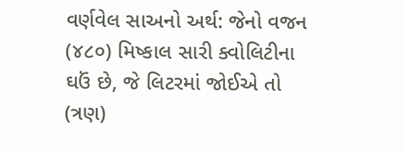વર્ણવેલ સાઅનો અર્થ: જેનો વજન (૪૮૦) મિષ્કાલ સારી ક્વોલિટીના ઘઉં છે, જે લિટરમાં જોઈએ તો (ત્રણ)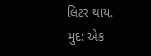લિટર થાય.
મુદ: એક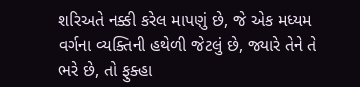શરિઅતે નક્કી કરેલ માપણું છે, જે એક મધ્યમ વર્ગના વ્યક્તિની હથેળી જેટલું છે, જ્યારે તેને તે ભરે છે, તો ફુક્હા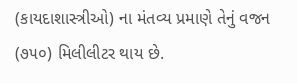(કાયદાશાસ્ત્રીઓ) ના મંતવ્ય પ્રમાણે તેનું વજન (૭૫૦) મિલીલીટર થાય છે.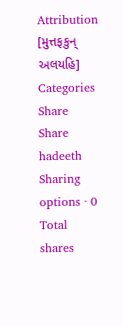Attribution
[મુત્તફકુન્ અલયહિ]
Categories
Share
Share hadeeth
Sharing options · 0 Total shares